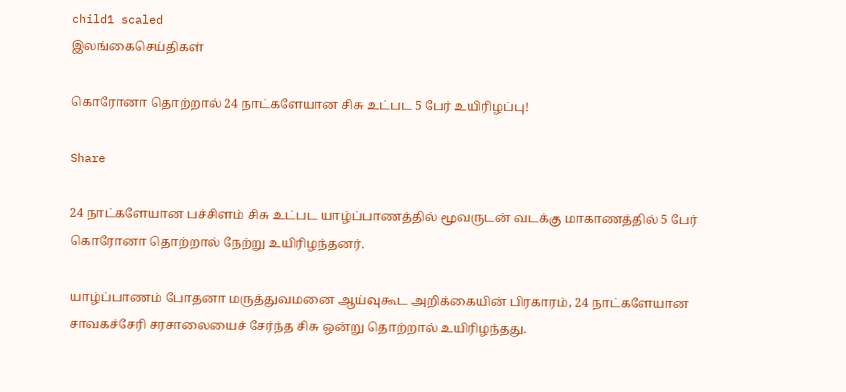child1 scaled
இலங்கைசெய்திகள்

கொரோனா தொற்றால் 24 நாட்களேயான சிசு உட்பட 5 பேர் உயிரிழப்பு!

Share

24 நாட்களேயான பச்சிளம் சிசு உட்பட யாழ்ப்பாணத்தில் மூவருடன் வடக்கு மாகாணத்தில் 5 பேர் கொரோனா தொற்றால் நேற்று உயிரிழந்தனர்.

யாழ்ப்பாணம் போதனா மருத்துவமனை ஆய்வுகூட அறிக்கையின் பிரகாரம், 24 நாட்களேயான சாவகச்சேரி சரசாலையைச் சேர்ந்த சிசு ஒன்று தொற்றால் உயிரிழந்தது.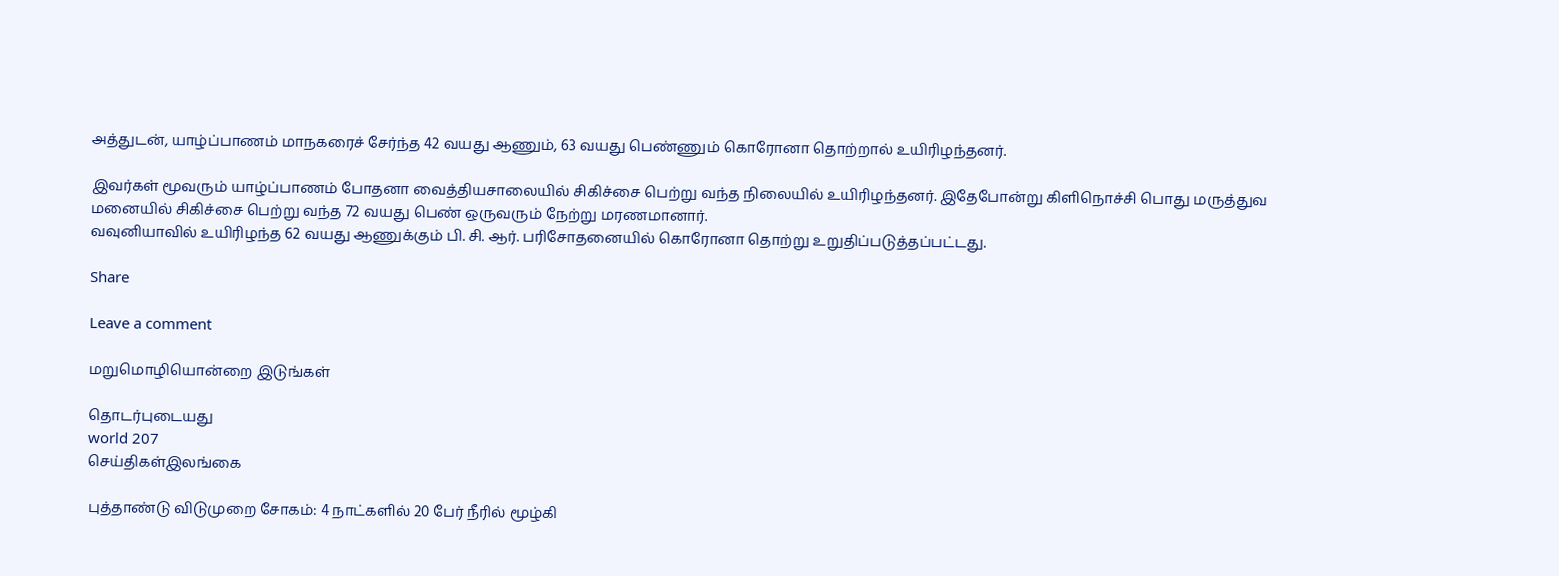அத்துடன், யாழ்ப்பாணம் மாநகரைச் சேர்ந்த 42 வயது ஆணும், 63 வயது பெண்ணும் கொரோனா தொற்றால் உயிரிழந்தனர்.

இவர்கள் மூவரும் யாழ்ப்பாணம் போதனா வைத்தியசாலையில் சிகிச்சை பெற்று வந்த நிலையில் உயிரிழந்தனர். இதேபோன்று கிளிநொச்சி பொது மருத்துவ மனையில் சிகிச்சை பெற்று வந்த 72 வயது பெண் ஒருவரும் நேற்று மரணமானார்.
வவுனியாவில் உயிரிழந்த 62 வயது ஆணுக்கும் பி. சி. ஆர். பரிசோதனையில் கொரோனா தொற்று உறுதிப்படுத்தப்பட்டது.

Share

Leave a comment

மறுமொழியொன்றை இடுங்கள்

தொடர்புடையது
world 207
செய்திகள்இலங்கை

புத்தாண்டு விடுமுறை சோகம்: 4 நாட்களில் 20 பேர் நீரில் மூழ்கி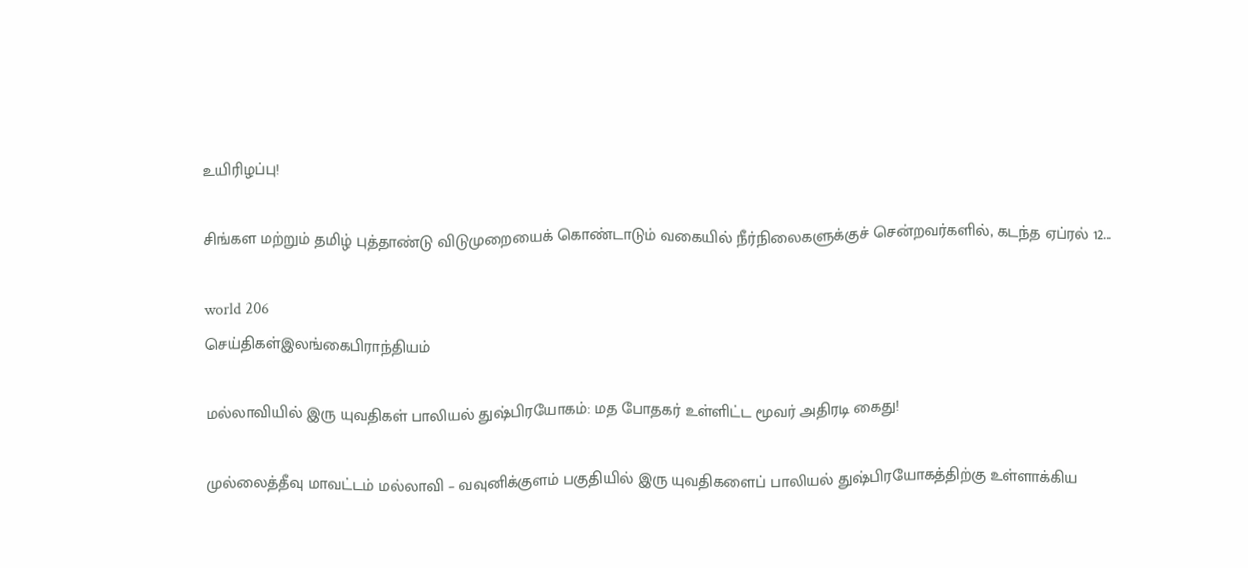உயிரிழப்பு!

சிங்கள மற்றும் தமிழ் புத்தாண்டு விடுமுறையைக் கொண்டாடும் வகையில் நீர்நிலைகளுக்குச் சென்றவர்களில், கடந்த ஏப்ரல் 12...

world 206
செய்திகள்இலங்கைபிராந்தியம்

மல்லாவியில் இரு யுவதிகள் பாலியல் துஷ்பிரயோகம்: மத போதகர் உள்ளிட்ட மூவர் அதிரடி கைது!

முல்லைத்தீவு மாவட்டம் மல்லாவி – வவுனிக்குளம் பகுதியில் இரு யுவதிகளைப் பாலியல் துஷ்பிரயோகத்திற்கு உள்ளாக்கிய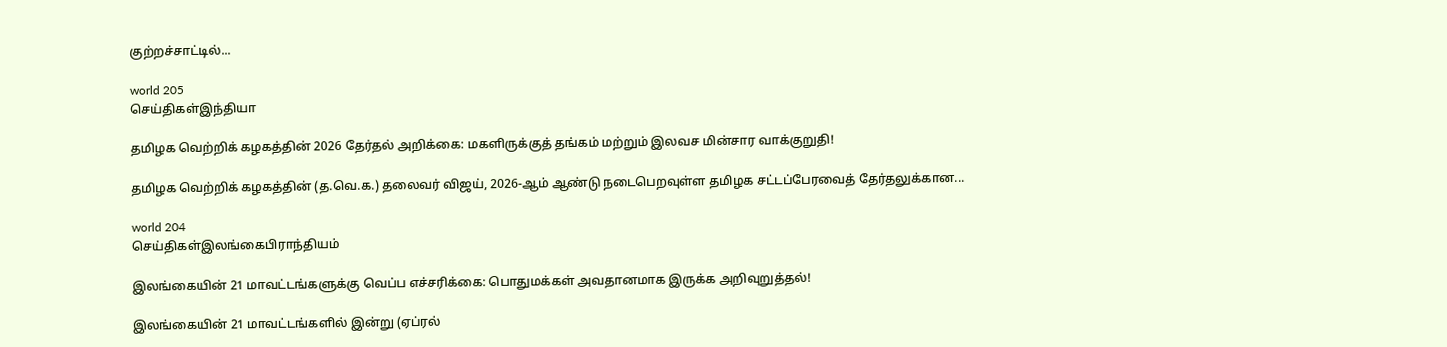குற்றச்சாட்டில்...

world 205
செய்திகள்இந்தியா

தமிழக வெற்றிக் கழகத்தின் 2026 தேர்தல் அறிக்கை: மகளிருக்குத் தங்கம் மற்றும் இலவச மின்சார வாக்குறுதி!

தமிழக வெற்றிக் கழகத்தின் (த.வெ.க.) தலைவர் விஜய், 2026-ஆம் ஆண்டு நடைபெறவுள்ள தமிழக சட்டப்பேரவைத் தேர்தலுக்கான...

world 204
செய்திகள்இலங்கைபிராந்தியம்

இலங்கையின் 21 மாவட்டங்களுக்கு வெப்ப எச்சரிக்கை: பொதுமக்கள் அவதானமாக இருக்க அறிவுறுத்தல்!

இலங்கையின் 21 மாவட்டங்களில் இன்று (ஏப்ரல்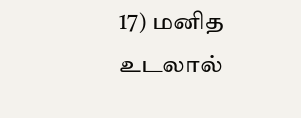17) மனித உடலால்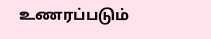உணரப்படும்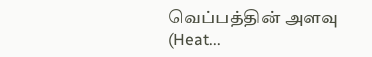வெப்பத்தின் அளவு (Heat...